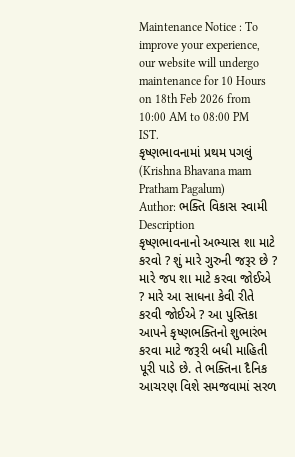Maintenance Notice : To improve your experience, our website will undergo maintenance for 10 Hours on 18th Feb 2026 from 10:00 AM to 08:00 PM IST.
કૃષ્ણભાવનામાં પ્રથમ પગલું (Krishna Bhavana mam Pratham Pagalum)
Author: ભક્તિ વિકાસ સ્વામી
Description
કૃષ્ણભાવનાનો અભ્યાસ શા માટે કરવો ? શું મારે ગુરુની જરૂર છે ? મારે જપ શા માટે કરવા જોઈએ ? મારે આ સાધના કેવી રીતે કરવી જોઈએ ? આ પુસ્તિકા આપને કૃષ્ણભક્તિનો શુભારંભ કરવા માટે જરૂરી બધી માહિતી પૂરી પાડે છે. તે ભક્તિના દૈનિક આચરણ વિશે સમજવામાં સરળ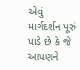એવું માર્ગદર્શન પૂરું પાડે છે કે જે આપણને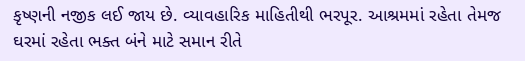કૃષ્ણની નજીક લઈ જાય છે. વ્યાવહારિક માહિતીથી ભરપૂર. આશ્રમમાં રહેતા તેમજ ઘરમાં રહેતા ભક્ત બંને માટે સમાન રીતે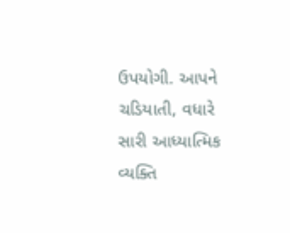ઉપયોગી. આપને ચડિયાતી, વધારે સારી આધ્યાત્મિક વ્યક્તિ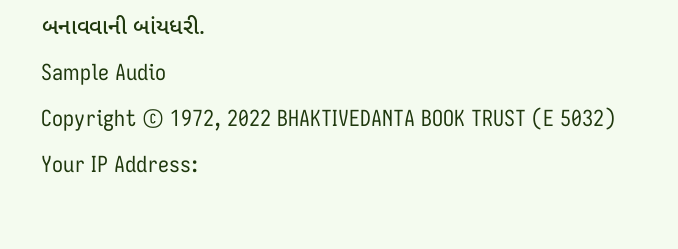બનાવવાની બાંયધરી.
Sample Audio
Copyright © 1972, 2022 BHAKTIVEDANTA BOOK TRUST (E 5032)
Your IP Address: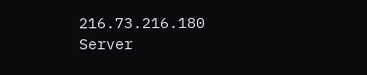216.73.216.180
Server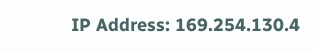IP Address: 169.254.130.4